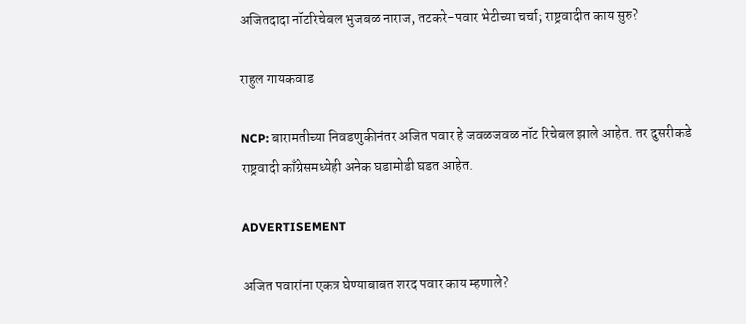अजितदादा नॉटरिचेबल भुजबळ नाराज, तटकरे-पवार भेटीच्या चर्चा; राष्ट्रवादीत काय सुरु?

राहुल गायकवाड

NCP: बारामतीच्या निवडणुकीनंतर अजित पवार हे जवळजवळ नॉट रिचेबल झाले आहेत. तर दुसरीकडे राष्ट्रवादी काँग्रेसमध्येही अनेक घडामोडी घडत आहेत.

ADVERTISEMENT

अजित पवारांना एकत्र घेण्याबाबत शरद पवार काय म्हणाले?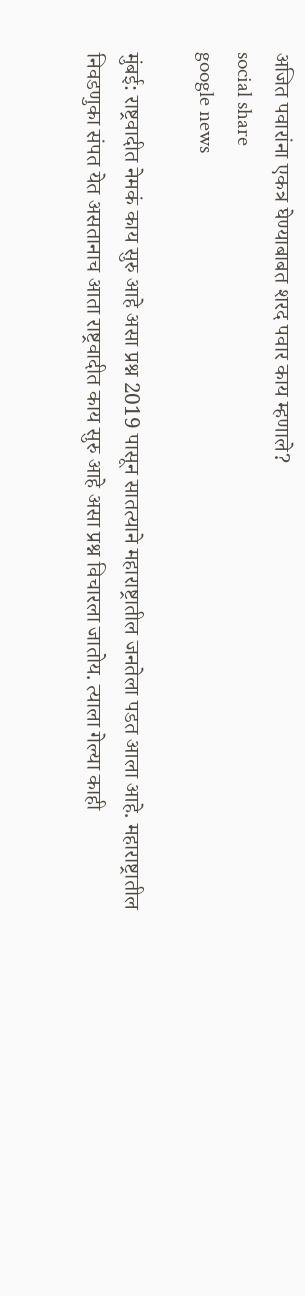अजित पवारांना एकत्र घेण्याबाबत शरद पवार काय म्हणाले?
social share
google news

मुंबई: राष्ट्रवादीत नेमकं काय सुरु आहे असा प्रश्न 2019 पासून सातत्याने महाराष्ट्रातील जनतेला पडत आला आहे. महाराष्ट्रातील निवडणुका संपत येत असतानाच आता राष्ट्रवादीत काय सुरु आहे असा प्रश्न विचारला जातोय. त्याला गेल्या काही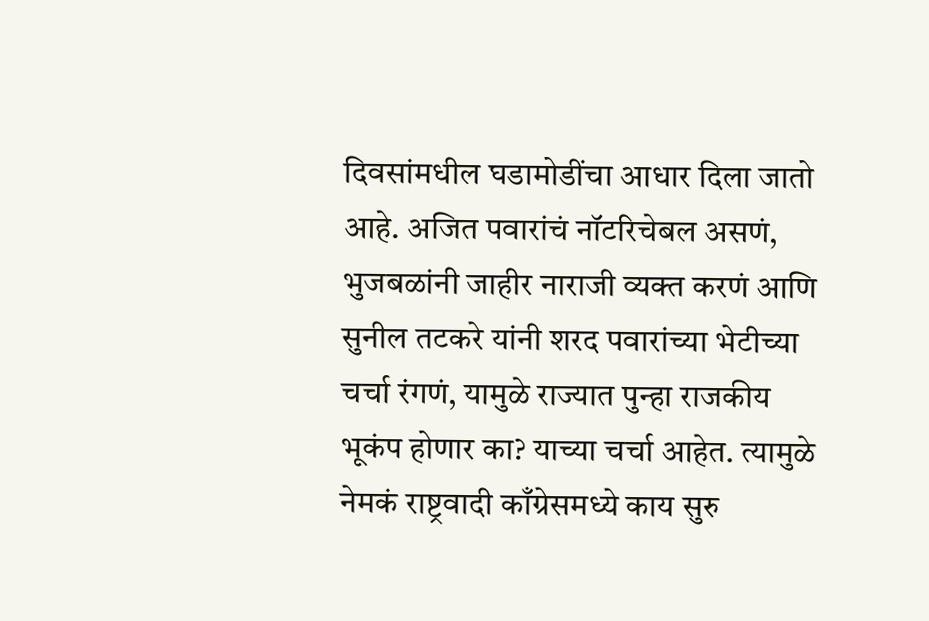दिवसांमधील घडामोडींचा आधार दिला जातो आहे. अजित पवारांचं नॉटरिचेबल असणं, भुजबळांनी जाहीर नाराजी व्यक्त करणं आणि सुनील तटकरे यांनी शरद पवारांच्या भेटीच्या चर्चा रंगणं, यामुळे राज्यात पुन्हा राजकीय भूकंप होणार का? याच्या चर्चा आहेत. त्यामुळे नेमकं राष्ट्रवादी काँग्रेसमध्ये काय सुरु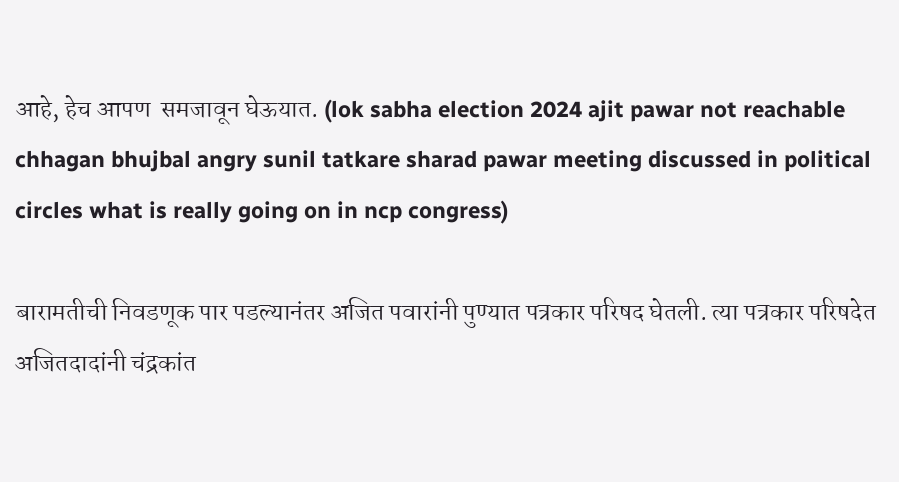आहे, हेच आपण  समजावून घेऊयात. (lok sabha election 2024 ajit pawar not reachable chhagan bhujbal angry sunil tatkare sharad pawar meeting discussed in political circles what is really going on in ncp congress)

बारामतीची निवडणूक पार पडल्यानंतर अजित पवारांनी पुण्यात पत्रकार परिषद घेतली. त्या पत्रकार परिषदेत अजितदादांनी चंद्रकांत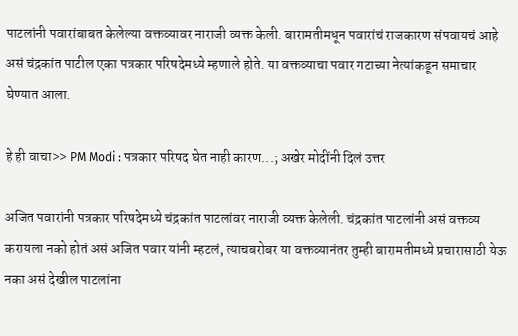पाटलांनी पवारांबाबत केलेल्या वक्तव्यावर नाराजी व्यक्त केली. बारामतीमधून पवारांचं राजकारण संपवायचं आहे असं चंद्रकांत पाटील एका पत्रकार परिषदेमध्ये म्हणाले होते. या वक्तव्याचा पवार गटाच्या नेत्यांकडून समाचार घेण्यात आला.

हे ही वाचा>> PM Modi : पत्रकार परिषद घेत नाही कारण...; अखेर मोदींनी दिलं उत्तर

अजित पवारांनी पत्रकार परिषदेमध्ये चंद्रकांत पाटलांवर नाराजी व्यक्त केलेली. चंद्रकांत पाटलांनी असं वक्तव्य करायला नको होतं असं अजित पवार यांनी म्हटलं, त्याचबरोबर या वक्तव्यानंतर तुम्ही बारामतीमध्ये प्रचारासाठी येऊ नका असं देखील पाटलांना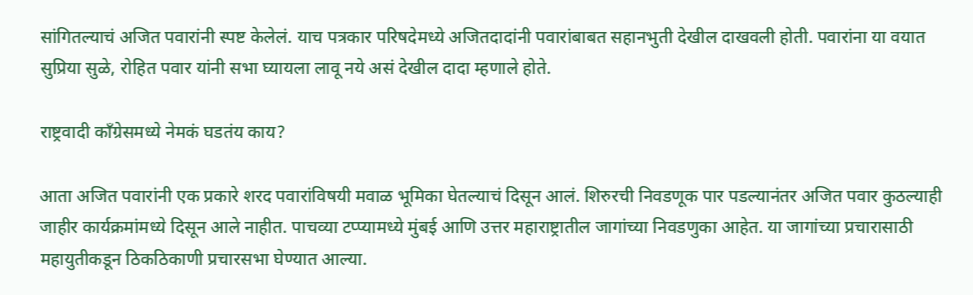सांगितल्याचं अजित पवारांनी स्पष्ट केलेलं. याच पत्रकार परिषदेमध्ये अजितदादांनी पवारांबाबत सहानभुती देखील दाखवली होती. पवारांना या वयात सुप्रिया सुळे, रोहित पवार यांनी सभा घ्यायला लावू नये असं देखील दादा म्हणाले होते.

राष्ट्रवादी काँग्रेसमध्ये नेमकं घडतंय काय?

आता अजित पवारांनी एक प्रकारे शरद पवारांविषयी मवाळ भूमिका घेतल्याचं दिसून आलं. शिरुरची निवडणूक पार पडल्यानंतर अजित पवार कुठल्याही जाहीर कार्यक्रमांमध्ये दिसून आले नाहीत. पाचव्या टप्प्यामध्ये मुंबई आणि उत्तर महाराष्ट्रातील जागांच्या निवडणुका आहेत. या जागांच्या प्रचारासाठी महायुतीकडून ठिकठिकाणी प्रचारसभा घेण्यात आल्या.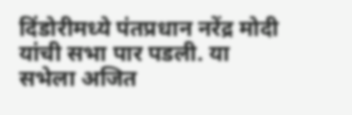दिंडोरीमध्ये पंतप्रधान नरेंद्र मोदी यांची सभा पार पडली. या सभेला अजित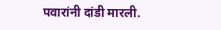पवारांनी दांडी मारली.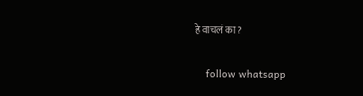हे वाचलं का?

    follow whatsapp